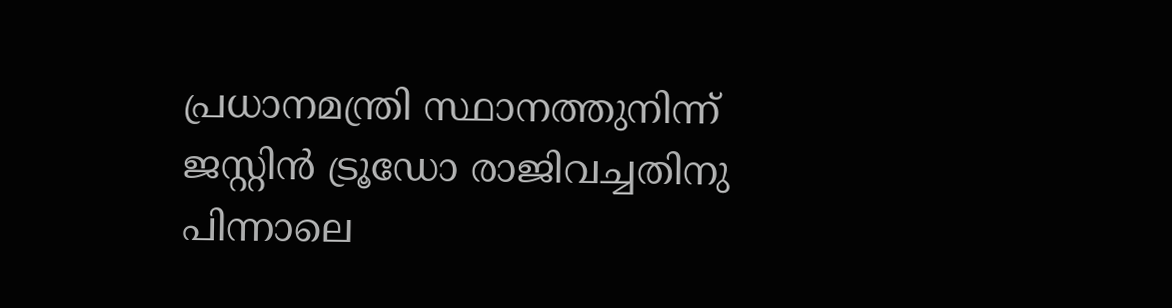പ്രധാനമന്ത്രി സ്ഥാനത്തുനിന്ന് ജസ്റ്റിൻ ട്രൂഡോ രാജിവച്ചതിനു പിന്നാലെ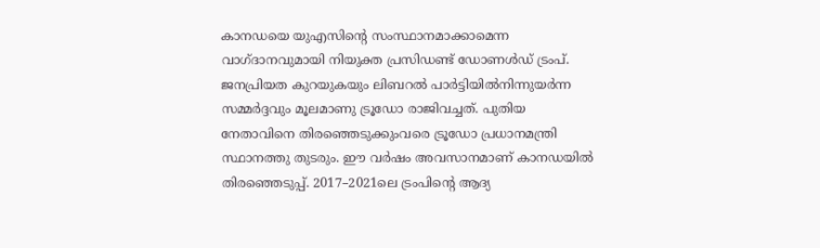കാനഡയെ യുഎസിന്‍റെ സംസ്ഥാനമാക്കാമെന്ന വാഗ്ദാനവുമായി നിയുക്ത പ്രസിഡണ്ട് ഡോണൾഡ് ട്രംപ്. ജനപ്രിയത കുറയുകയും ലിബറൽ പാർട്ടിയിൽനിന്നുയർന്ന സമ്മർദ്ദവും മൂലമാണു ട്രൂഡോ രാജിവച്ചത്. പുതിയ നേതാവിനെ തിരഞ്ഞെടുക്കുംവരെ ട്രൂഡോ പ്രധാനമന്ത്രി സ്ഥാനത്തു തുടരും. ഈ വർഷം അവസാനമാണ് കാന‍ഡയിൽ തിരഞ്ഞെടുപ്പ്. 2017–2021ലെ ട്രംപിന്‍റെ ആദ്യ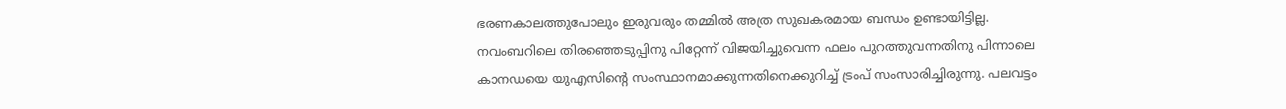ഭരണകാലത്തുപോലും ഇരുവരും തമ്മിൽ അത്ര സുഖകരമായ ബന്ധം ഉണ്ടായിട്ടില്ല. നവംബറിലെ തിരഞ്ഞെടുപ്പിനു പിറ്റേന്ന് വിജയിച്ചുവെന്ന ഫലം പുറത്തുവന്നതിനു പിന്നാലെ കാനഡയെ യുഎസിന്‍റെ സംസ്ഥാനമാക്കുന്നതിനെക്കുറിച്ച് ട്രംപ് സംസാരിച്ചിരുന്നു. പലവട്ടം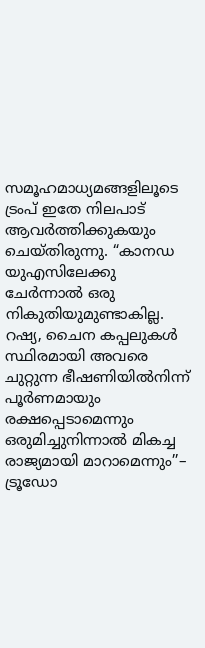സമൂഹമാധ്യമങ്ങളിലൂടെ ട്രംപ് ഇതേ നിലപാട് ആവർത്തിക്കുകയും ചെയ്തിരുന്നു. “കാനഡ യുഎസിലേക്കു ചേർന്നാൽ ഒരു നികുതിയുമുണ്ടാകില്ല. റഷ്യ, ചൈന കപ്പലുകൾ സ്ഥിരമായി അവരെ ചുറ്റുന്ന ഭീഷണിയിൽനിന്ന് പൂർണമായും രക്ഷപ്പെടാമെന്നും ഒരുമിച്ചുനിന്നാൽ മികച്ച രാജ്യമായി മാറാമെന്നും’’– ട്രൂഡോ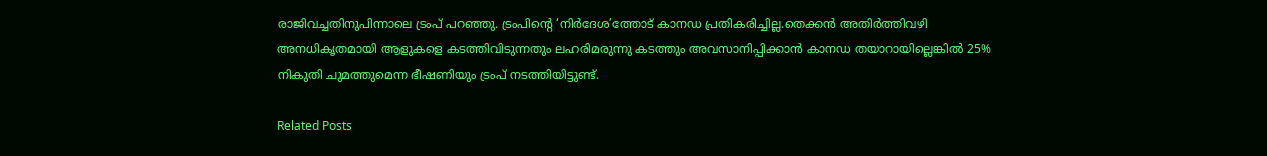രാജിവച്ചതിനുപിന്നാലെ ട്രംപ് പറഞ്ഞു. ട്രംപിന്‍റെ ‘നിർദേശ’ത്തോട് കാനഡ പ്രതികരിച്ചില്ല.തെക്കൻ അതിർത്തിവഴി അനധികൃതമായി ആളുകളെ കടത്തിവിടുന്നതും ലഹരിമരുന്നു കടത്തും അവസാനിപ്പിക്കാൻ കാന‍ഡ തയാറായില്ലെങ്കിൽ 25% നികുതി ചുമത്തുമെന്ന ഭീഷണിയും ട്രംപ് നടത്തിയിട്ടുണ്ട്.

Related Posts